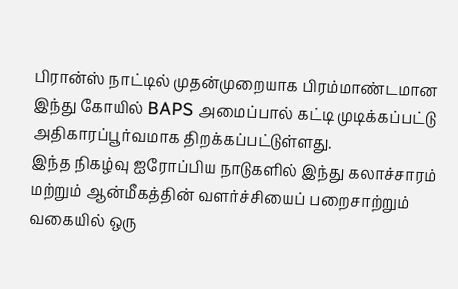பிரான்ஸ் நாட்டில் முதன்முறையாக பிரம்மாண்டமான இந்து கோயில் BAPS அமைப்பால் கட்டி முடிக்கப்பட்டு அதிகாரப்பூர்வமாக திறக்கப்பட்டுள்ளது.
இந்த நிகழ்வு ஐரோப்பிய நாடுகளில் இந்து கலாச்சாரம் மற்றும் ஆன்மீகத்தின் வளர்ச்சியைப் பறைசாற்றும் வகையில் ஒரு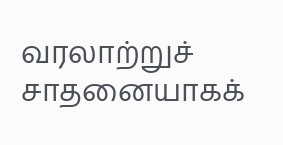வரலாற்றுச் சாதனையாகக்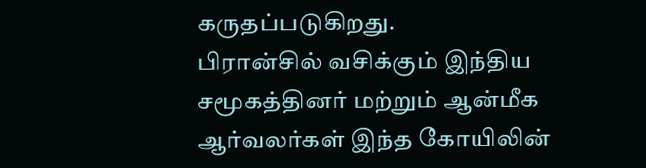கருதப்படுகிறது.
பிரான்சில் வசிக்கும் இந்திய சமூகத்தினர் மற்றும் ஆன்மீக ஆர்வலர்கள் இந்த கோயிலின்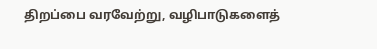திறப்பை வரவேற்று, வழிபாடுகளைத்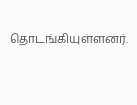தொடங்கியுள்ளனர்.